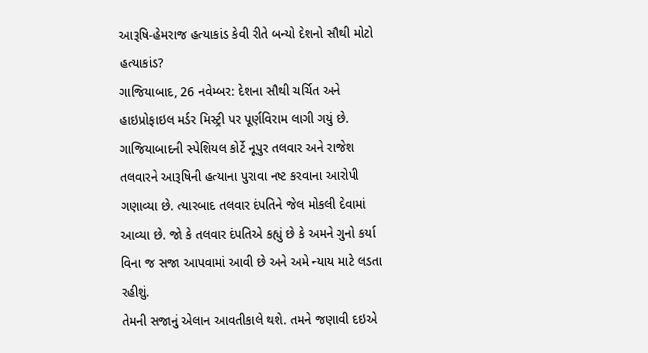આરૂષિ-હેમરાજ હત્યાકાંડ કેવી રીતે બન્યો દેશનો સૌથી મોટો હત્યાકાંડ?
ગાજિયાબાદ, 26 નવેમ્બર: દેશના સૌથી ચર્ચિત અને હાઇપ્રોફાઇલ મર્ડર મિસ્ટ્રી પર પૂર્ણવિરામ લાગી ગયું છે. ગાજિયાબાદની સ્પેશિયલ કોર્ટે નૂપુર તલવાર અને રાજેશ તલવારને આરૂષિની હત્યાના પુરાવા નષ્ટ કરવાના આરોપી ગણાવ્યા છે. ત્યારબાદ તલવાર દંપતિને જેલ મોકલી દેવામાં આવ્યા છે. જો કે તલવાર દંપતિએ કહ્યું છે કે અમને ગુનો કર્યા વિના જ સજા આપવામાં આવી છે અને અમે ન્યાય માટે લડતા રહીશું.
તેમની સજાનું એલાન આવતીકાલે થશે. તમને જણાવી દઇએ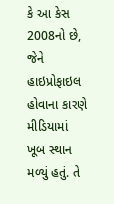કે આ કેસ 2008નો છે, જેને હાઇપ્રોફાઇલ હોવાના કારણે મીડિયામાં ખૂબ સ્થાન મળ્યું હતું. તે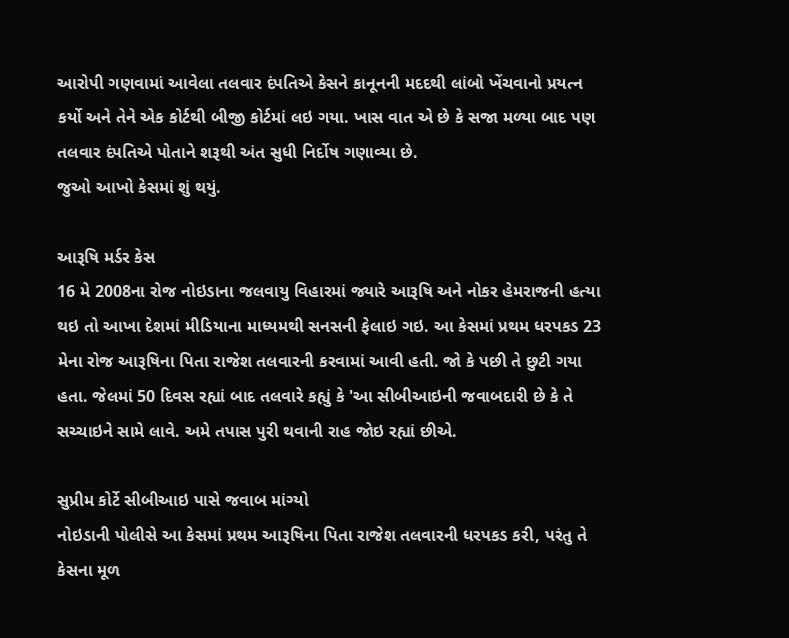આરોપી ગણવામાં આવેલા તલવાર દંપતિએ કેસને કાનૂનની મદદથી લાંબો ખેંચવાનો પ્રયત્ન કર્યો અને તેને એક કોર્ટથી બીજી કોર્ટમાં લઇ ગયા. ખાસ વાત એ છે કે સજા મળ્યા બાદ પણ તલવાર દંપતિએ પોતાને શરૂથી અંત સુધી નિર્દોષ ગણાવ્યા છે.
જુઓ આખો કેસમાં શું થયું.

આરૂષિ મર્ડર કેસ
16 મે 2008ના રોજ નોઇડાના જલવાયુ વિહારમાં જ્યારે આરૂષિ અને નોકર હેમરાજની હત્યા થઇ તો આખા દેશમાં મીડિયાના માધ્યમથી સનસની ફેલાઇ ગઇ. આ કેસમાં પ્રથમ ધરપકડ 23 મેના રોજ આરૂષિના પિતા રાજેશ તલવારની કરવામાં આવી હતી. જો કે પછી તે છુટી ગયા હતા. જેલમાં 50 દિવસ રહ્યાં બાદ તલવારે કહ્યું કે 'આ સીબીઆઇની જવાબદારી છે કે તે સચ્ચાઇને સામે લાવે. અમે તપાસ પુરી થવાની રાહ જોઇ રહ્યાં છીએ.

સુપ્રીમ કોર્ટે સીબીઆઇ પાસે જવાબ માંગ્યો
નોઇડાની પોલીસે આ કેસમાં પ્રથમ આરૂષિના પિતા રાજેશ તલવારની ધરપકડ કરી, પરંતુ તે કેસના મૂળ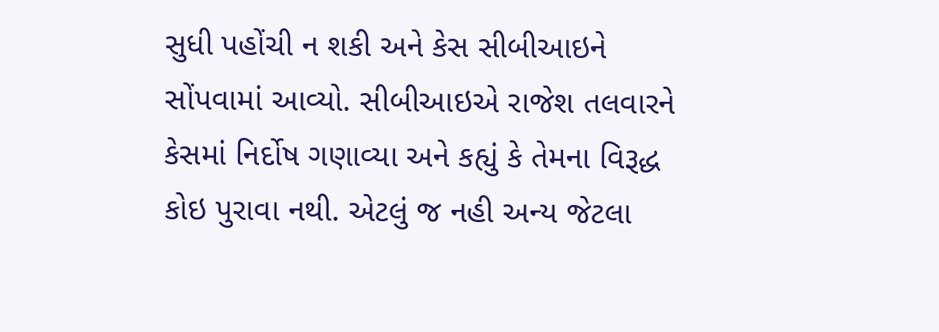સુધી પહોંચી ન શકી અને કેસ સીબીઆઇને સોંપવામાં આવ્યો. સીબીઆઇએ રાજેશ તલવારને કેસમાં નિર્દોષ ગણાવ્યા અને કહ્યું કે તેમના વિરૂદ્ધ કોઇ પુરાવા નથી. એટલું જ નહી અન્ય જેટલા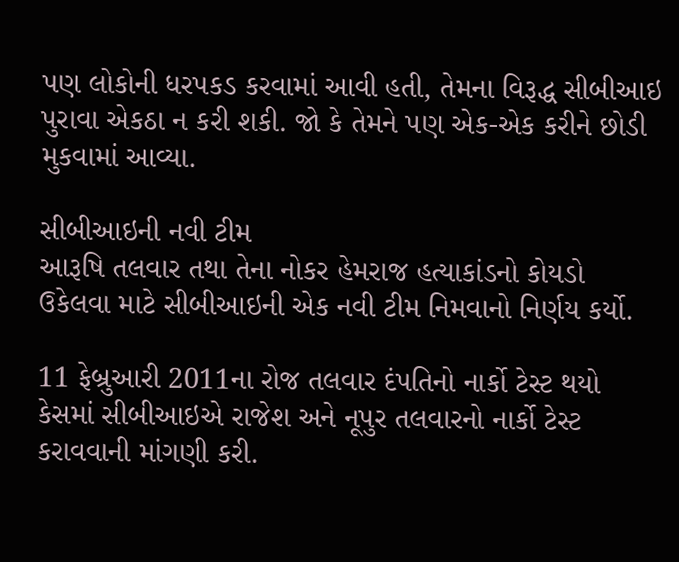પણ લોકોની ધરપકડ કરવામાં આવી હતી, તેમના વિરૂદ્ધ સીબીઆઇ પુરાવા એકઠા ન કરી શકી. જો કે તેમને પણ એક-એક કરીને છોડી મુકવામાં આવ્યા.

સીબીઆઇની નવી ટીમ
આરૂષિ તલવાર તથા તેના નોકર હેમરાજ હત્યાકાંડનો કોયડો ઉકેલવા માટે સીબીઆઇની એક નવી ટીમ નિમવાનો નિર્ણય કર્યો.

11 ફેબ્રુઆરી 2011ના રોજ તલવાર દંપતિનો નાર્કો ટેસ્ટ થયો
કેસમાં સીબીઆઇએ રાજેશ અને નૂપુર તલવારનો નાર્કો ટેસ્ટ કરાવવાની માંગણી કરી.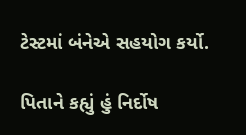ટેસ્ટમાં બંનેએ સહયોગ કર્યો.

પિતાને કહ્યું હું નિર્દોષ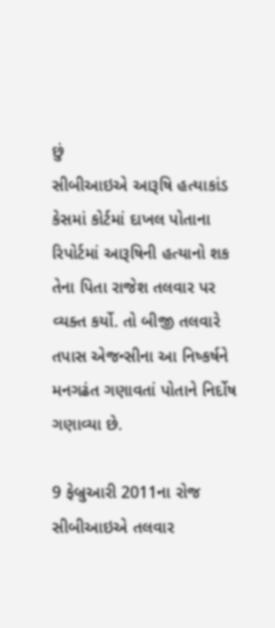છું
સીબીઆઇએ આરૂષિ હત્યાકાંડ કેસમાં કોર્ટમાં દાખલ પોતાના રિપોર્ટમાં આરૂષિની હત્યાનો શક તેના પિતા રાજેશ તલવાર પર વ્યક્ત કર્યો. તો બીજી તલવારે તપાસ એજન્સીના આ નિષ્કર્ષને મનગઢંત ગણાવતાં પોતાને નિર્દોષ ગણાવ્યા છે.

9 ફેબ્રુઆરી 2011ના રોજ સીબીઆઇએ તલવાર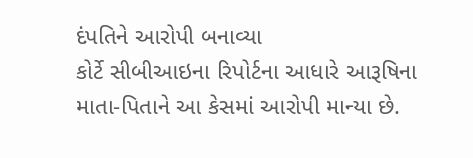દંપતિને આરોપી બનાવ્યા
કોર્ટે સીબીઆઇના રિપોર્ટના આધારે આરૂષિના માતા-પિતાને આ કેસમાં આરોપી માન્યા છે.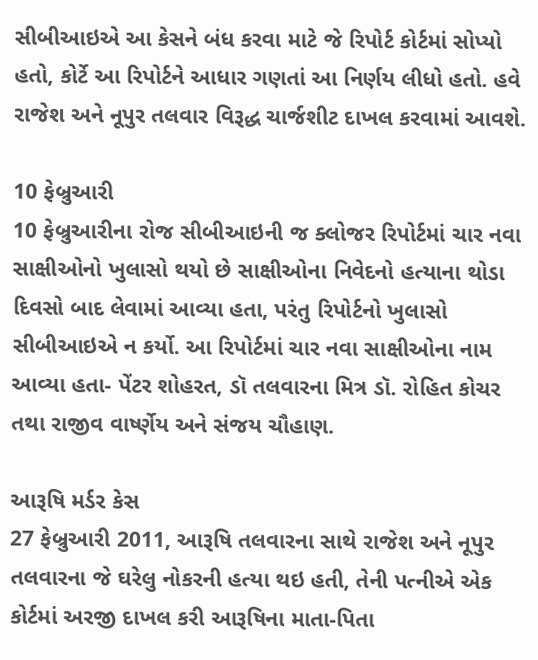સીબીઆઇએ આ કેસને બંધ કરવા માટે જે રિપોર્ટ કોર્ટમાં સોપ્યો હતો, કોર્ટે આ રિપોર્ટને આધાર ગણતાં આ નિર્ણય લીધો હતો. હવે રાજેશ અને નૂપુર તલવાર વિરૂદ્ધ ચાર્જશીટ દાખલ કરવામાં આવશે.

10 ફેબ્રુઆરી
10 ફેબ્રુઆરીના રોજ સીબીઆઇની જ ક્લોજર રિપોર્ટમાં ચાર નવા સાક્ષીઓનો ખુલાસો થયો છે સાક્ષીઓના નિવેદનો હત્યાના થોડા દિવસો બાદ લેવામાં આવ્યા હતા, પરંતુ રિપોર્ટનો ખુલાસો સીબીઆઇએ ન કર્યો. આ રિપોર્ટમાં ચાર નવા સાક્ષીઓના નામ આવ્યા હતા- પેંટર શોહરત, ડૉ તલવારના મિત્ર ડૉ. રોહિત કોચર તથા રાજીવ વાર્ષ્ણેય અને સંજય ચૌહાણ.

આરૂષિ મર્ડર કેસ
27 ફેબ્રુઆરી 2011, આરૂષિ તલવારના સાથે રાજેશ અને નૂપુર તલવારના જે ઘરેલુ નોકરની હત્યા થઇ હતી, તેની પત્નીએ એક કોર્ટમાં અરજી દાખલ કરી આરૂષિના માતા-પિતા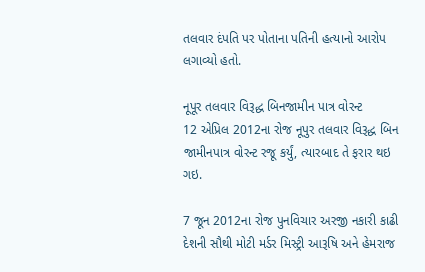તલવાર દંપતિ પર પોતાના પતિની હત્યાનો આરોપ લગાવ્યો હતો.

નૂપૂર તલવાર વિરૂદ્ધ બિનજામીન પાત્ર વોરન્ટ
12 એપ્રિલ 2012ના રોજ નૂપુર તલવાર વિરૂદ્ધ બિન જામીનપાત્ર વોરન્ટ રજૂ કર્યું, ત્યારબાદ તે ફરાર થઇ ગઇ.

7 જૂન 2012ના રોજ પુનવિચાર અરજી નકારી કાઢી
દેશની સૌથી મોટી મર્ડર મિસ્ટ્રી આરૂષિ અને હેમરાજ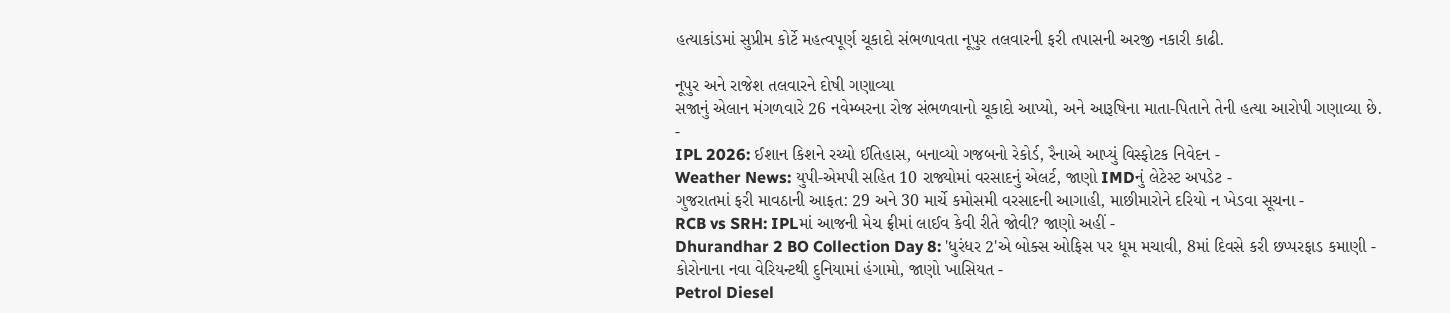હત્યાકાંડમાં સુપ્રીમ કોર્ટે મહત્વપૂર્ણ ચૂકાદો સંભળાવતા નૂપુર તલવારની ફરી તપાસની અરજી નકારી કાઢી.

નૂપુર અને રાજેશ તલવારને દોષી ગણાવ્યા
સજાનું એલાન મંગળવારે 26 નવેમ્બરના રોજ સંભળવાનો ચૂકાદો આપ્યો, અને આરૂષિના માતા-પિતાને તેની હત્યા આરોપી ગણાવ્યા છે.
-
IPL 2026: ઈશાન કિશને રચ્યો ઈતિહાસ, બનાવ્યો ગજબનો રેકોર્ડ, રૈનાએ આપ્યું વિસ્ફોટક નિવેદન -
Weather News: યુપી-એમપી સહિત 10 રાજ્યોમાં વરસાદનું એલર્ટ, જાણો IMDનું લેટેસ્ટ અપડેટ -
ગુજરાતમાં ફરી માવઠાની આફત: 29 અને 30 માર્ચે કમોસમી વરસાદની આગાહી, માછીમારોને દરિયો ન ખેડવા સૂચના -
RCB vs SRH: IPLમાં આજની મેચ ફ્રીમાં લાઈવ કેવી રીતે જોવી? જાણો અહીં -
Dhurandhar 2 BO Collection Day 8: 'ધુરંધર 2'એ બોક્સ ઓફિસ પર ધૂમ મચાવી, 8માં દિવસે કરી છપ્પરફાડ કમાણી -
કોરોનાના નવા વેરિયન્ટથી દુનિયામાં હંગામો, જાણો ખાસિયત -
Petrol Diesel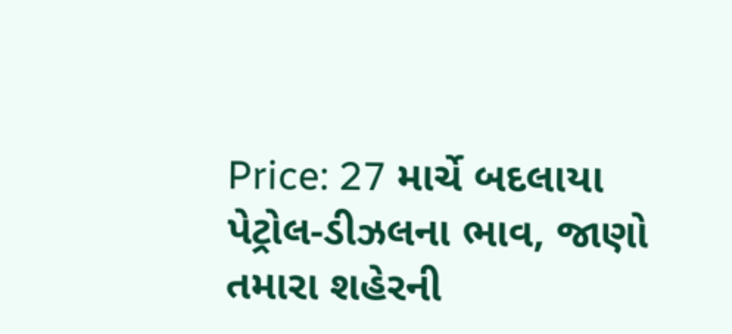Price: 27 માર્ચે બદલાયા પેટ્રોલ-ડીઝલના ભાવ, જાણો તમારા શહેરની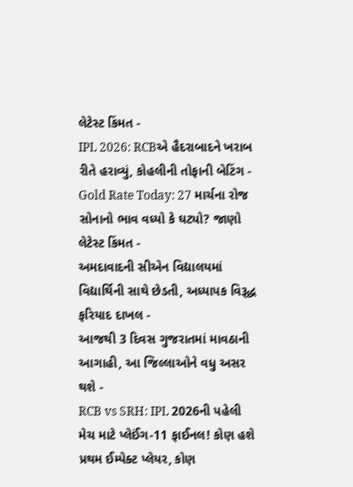લેટેસ્ટ કિંમત -
IPL 2026: RCBએ હૈદરાબાદને ખરાબ રીતે હરાવ્યું, કોહલીની તોફાની બેટિંગ -
Gold Rate Today: 27 માર્ચના રોજ સોનાનો ભાવ વધ્યો કે ઘટ્યો? જાણો લેટેસ્ટ કિંમત -
અમદાવાદની સીએન વિદ્યાલયમાં વિદ્યાર્થિની સાથે છેડતી, અધ્યાપક વિરૂદ્ધ ફરિયાદ દાખલ -
આજથી 3 દિવસ ગુજરાતમાં માવઠાની આગાહી, આ જિલ્લાઓને વધુ અસર થશે -
RCB vs SRH: IPL 2026ની પહેલી મેચ માટે પ્લેઈંગ-11 ફાઈનલ! કોણ હશે પ્રથમ ઈમ્પેક્ટ પ્લેયર, કોણ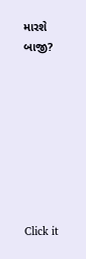મારશે બાજી?








Click it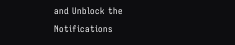and Unblock the Notifications